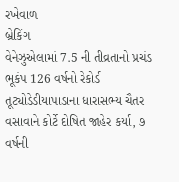રખેવાળ
બ્રેકિંગ
વેનેઝુએલામાં 7.5 ની તીવ્રતાનો પ્રચંડ ભૂકંપ 126 વર્ષનો રેકોર્ડ તૂટ્યોડેડીયાપાડાના ધારાસભ્ય ચૈતર વસાવાને કોર્ટે દોષિત જાહેર કર્યા, ૭ વર્ષની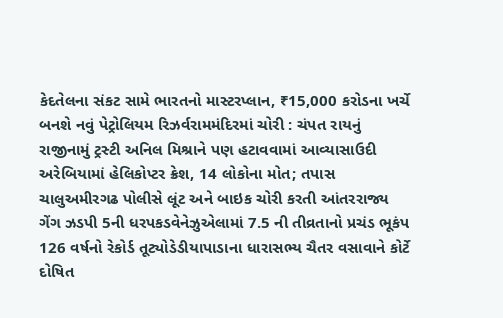કેદતેલના સંકટ સામે ભારતનો માસ્ટરપ્લાન, ₹15,000 કરોડના ખર્ચે બનશે નવું પેટ્રોલિયમ રિઝર્વરામમંદિરમાં ચોરી : ચંપત રાયનું રાજીનામું ટ્રસ્ટી અનિલ મિશ્રાને પણ હટાવવામાં આવ્યાસાઉદી અરેબિયામાં હેલિકોપ્ટર ક્રેશ, 14 લોકોના મોત; તપાસ ચાલુઅમીરગઢ પોલીસે લૂંટ અને બાઇક ચોરી કરતી આંતરરાજ્ય ગેંગ ઝડપી 5ની ધરપકડવેનેઝુએલામાં 7.5 ની તીવ્રતાનો પ્રચંડ ભૂકંપ 126 વર્ષનો રેકોર્ડ તૂટ્યોડેડીયાપાડાના ધારાસભ્ય ચૈતર વસાવાને કોર્ટે દોષિત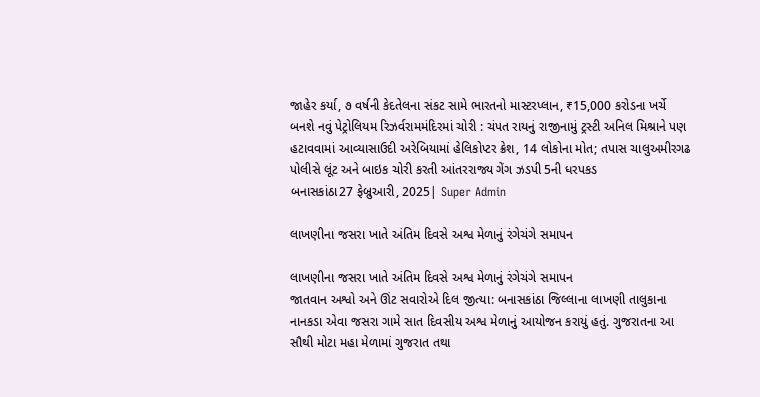જાહેર કર્યા, ૭ વર્ષની કેદતેલના સંકટ સામે ભારતનો માસ્ટરપ્લાન, ₹15,000 કરોડના ખર્ચે બનશે નવું પેટ્રોલિયમ રિઝર્વરામમંદિરમાં ચોરી : ચંપત રાયનું રાજીનામું ટ્રસ્ટી અનિલ મિશ્રાને પણ હટાવવામાં આવ્યાસાઉદી અરેબિયામાં હેલિકોપ્ટર ક્રેશ, 14 લોકોના મોત; તપાસ ચાલુઅમીરગઢ પોલીસે લૂંટ અને બાઇક ચોરી કરતી આંતરરાજ્ય ગેંગ ઝડપી 5ની ધરપકડ
બનાસકાંઠા27 ફેબ્રુઆરી, 2025| Super Admin

લાખણીના જસરા ખાતે અંતિમ દિવસે અશ્વ મેળાનું રંગેચંગે સમાપન

લાખણીના જસરા ખાતે અંતિમ દિવસે અશ્વ મેળાનું રંગેચંગે સમાપન
જાતવાન અશ્વો અને ઊંટ સવારોએ દિલ જીત્યા: બનાસકાંઠા જિલ્લાના લાખણી તાલુકાના નાનકડા એવા જસરા ગામે સાત દિવસીય અશ્વ મેળાનું આયોજન કરાયું હતું. ગુજરાતના આ સૌથી મોટા મહા મેળામાં ગુજરાત તથા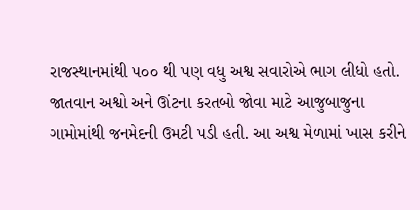રાજસ્થાનમાંથી ૫૦૦ થી પણ વધુ અશ્વ સવારોએ ભાગ લીધો હતો. જાતવાન અશ્વો અને ઊંટના કરતબો જોવા માટે આજુબાજુના ગામોમાંથી જનમેદની ઉમટી પડી હતી. આ અશ્વ મેળામાં ખાસ કરીને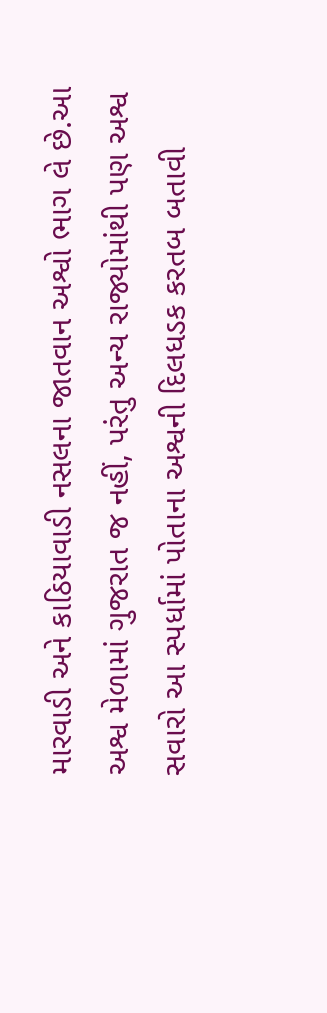મારવાડી અને કાઠિયાવાડી નસલના જાતવાન અશ્વો ભાગ લે છે.આ અશ્વ મેળામાં ગુજરાત જ નહીં, પરંતુ અન્ય રાજ્યોમાંથી પણ અશ્વ સવારો આ સ્પર્ધામાં પોતાના અશ્વની દિલધડક કરતબ બતાવી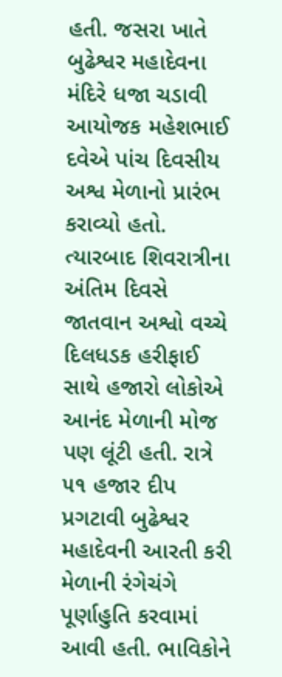હતી. જસરા ખાતે બુઢેશ્વર મહાદેવના મંદિરે ધજા ચડાવી આયોજક મહેશભાઈ દવેએ પાંચ દિવસીય અશ્વ મેળાનો પ્રારંભ કરાવ્યો હતો. ત્યારબાદ શિવરાત્રીના અંતિમ દિવસે જાતવાન અશ્વો વચ્ચે દિલધડક હરીફાઈ સાથે હજારો લોકોએ આનંદ મેળાની મોજ પણ લૂંટી હતી. રાત્રે ૫૧ હજાર દીપ પ્રગટાવી બુઢેશ્વર મહાદેવની આરતી કરી મેળાની રંગેચંગે પૂર્ણાહુતિ કરવામાં આવી હતી. ભાવિકોને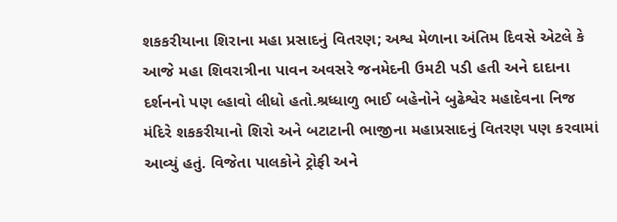શકકરીયાના શિરાના મહા પ્રસાદનું વિતરણ; અશ્વ મેળાના અંતિમ દિવસે એટલે કે આજે મહા શિવરાત્રીના પાવન અવસરે જનમેદની ઉમટી પડી હતી અને દાદાના દર્શનનો પણ લ્હાવો લીધો હતો.શ્રધ્ધાળુ ભાઈ બહેનોને બુઢેશ્વેર મહાદેવના નિજ મંદિરે શકકરીયાનો શિરો અને બટાટાની ભાજીના મહાપ્રસાદનું વિતરણ પણ કરવામાં આવ્યું હતું. વિજેતા પાલકોને ટ્રોફી અને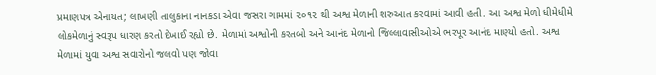પ્રમાણપત્ર એનાયત; લાખણી તાલુકાના નાનકડા એવા જસરા ગામમાં ૨૦૧૨ થી અશ્વ મેળાની શરુઆત કરવામાં આવી હતી. આ અશ્વ મેળો ધીમેધીમે લોકમેળાનું સ્વરૂપ ધારણ કરતો દેખાઈ રહ્યો છે. મેળામાં અશ્વોની કરતબો અને આનંદ મેળાનો જિલ્લાવાસીઓએ ભરપૂર આનંદ માણ્યો હતો. અશ્વ મેળામાં યુવા અશ્વ સવારોનો જલવો પણ જોવા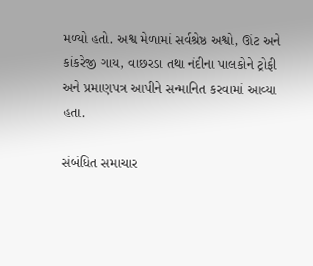મળ્યો હતો. અશ્વ મેળામાં સર્વશ્રેષ્ઠ અશ્વો, ઊંટ અને કાંકરેજી ગાય, વાછરડા તથા નંદીના પાલકોને ટ્રોફી અને પ્રમાણપત્ર આપીને સન્માનિત કરવામાં આવ્યા હતા.

સંબંધિત સમાચાર